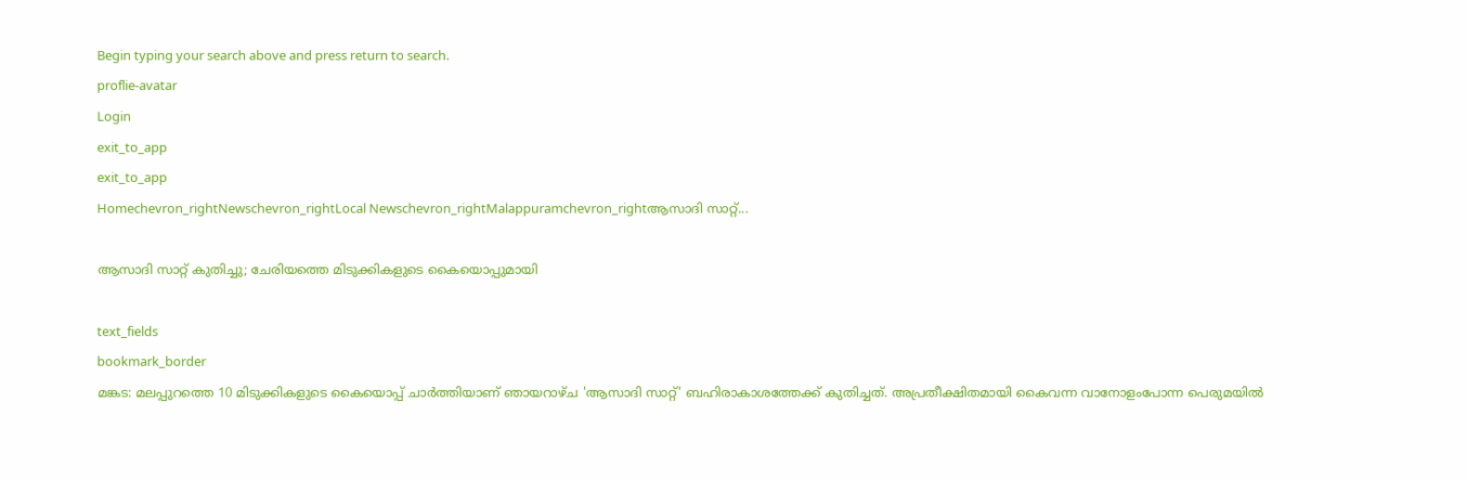Begin typing your search above and press return to search.
proflie-avatar
Login
exit_to_app
exit_to_app
Homechevron_rightNewschevron_rightLocal Newschevron_rightMalappuramchevron_rightആസാദി സാറ്റ്...

ആസാദി സാറ്റ് കുതിച്ചു; ചേരിയത്തെ മിടുക്കികളുടെ കൈയൊപ്പുമായി

text_fields
bookmark_border
മങ്കട: മലപ്പുറത്തെ 10 മിടുക്കികളുടെ കൈയൊപ്പ് ചാർത്തിയാണ് ഞായറാഴ്ച 'ആസാദി സാറ്റ്' ബഹിരാകാശത്തേക്ക് കുതിച്ചത്. അപ്രതീക്ഷിതമായി കൈവന്ന വാനോളംപോന്ന പെരുമയിൽ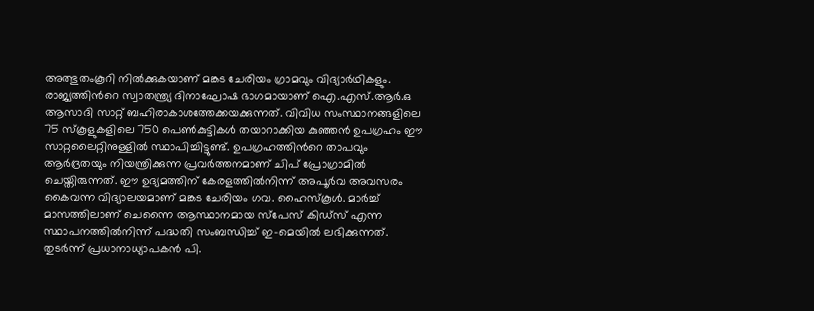അത്ഭുതംകൂറി നിൽക്കുകയാണ് മങ്കട ചേരിയം ഗ്രാമവും വിദ്യാർഥികളും. രാജ്യത്തിന്‍റെ സ്വാതന്ത്ര്യ ദിനാഘോഷ ഭാഗമായാണ് ഐ.എസ്.ആർ.ഒ ആസാദി സാറ്റ് ബഹിരാകാശത്തേക്കയക്കുന്നത്. വിവിധ സംസ്ഥാനങ്ങളിലെ 75 സ്കൂളുകളിലെ 750 പെൺകുട്ടികൾ തയാറാക്കിയ കുഞ്ഞൻ ഉപഗ്രഹം ഈ സാറ്റലൈറ്റിനുള്ളിൽ സ്ഥാപിച്ചിട്ടുണ്ട്. ഉപഗ്രഹത്തിന്‍റെ താപവും ആർദ്രതയും നിയന്ത്രിക്കുന്ന പ്രവർത്തനമാണ് ചിപ് പ്രോഗ്രാമിൽ ചെയ്തിരുന്നത്. ഈ ഉദ്യമത്തിന് കേരളത്തിൽനിന്ന് അപൂർവ അവസരം കൈവന്ന വിദ്യാലയമാണ് മങ്കട ചേരിയം ഗവ. ഹൈസ്കൂൾ. മാർച്ച് മാസത്തിലാണ് ചെന്നൈ ആസ്ഥാനമായ സ്പേസ് കിഡ്സ് എന്ന സ്ഥാപനത്തിൽനിന്ന് പദ്ധതി സംബന്ധിച്ച് ഇ-മെയിൽ ലഭിക്കുന്നത്. തുടർന്ന് പ്രധാനാധ്യാപകൻ പി.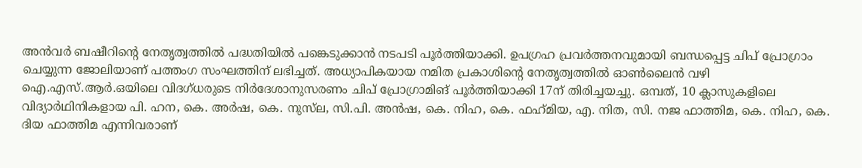അൻവർ ബഷീറിന്‍റെ നേതൃത്വത്തിൽ പദ്ധതിയിൽ പങ്കെടുക്കാൻ നടപടി പൂർത്തിയാക്കി. ഉപഗ്രഹ പ്രവർത്തനവുമായി ബന്ധപ്പെട്ട ചിപ് പ്രോഗ്രാം ചെയ്യുന്ന ജോലിയാണ് പത്തംഗ സംഘത്തിന് ലഭിച്ചത്. അധ്യാപികയായ നമിത പ്രകാശിന്‍റെ നേതൃത്വത്തിൽ ഓൺലൈൻ വഴി ഐ.എസ്.ആർ.ഒയിലെ വിദഗ്‌ധരുടെ നിർദേശാനുസരണം ചിപ് പ്രോഗ്രാമിങ് പൂർത്തിയാക്കി 17ന് തിരിച്ചയച്ചു. ഒമ്പത്, 10 ക്ലാസുകളിലെ വിദ്യാർഥിനികളായ പി. ഹന, കെ. അർഷ, കെ. നുസ്‌ല, സി.പി. അൻഷ, കെ. നിഹ, കെ. ഫഹ്‌മിയ, എ. നിത, സി. നജ ഫാത്തിമ, കെ. നിഹ, കെ. ദിയ ഫാത്തിമ എന്നിവരാണ്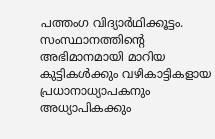പത്തംഗ വിദ്യാർഥിക്കൂട്ടം. സംസ്ഥാനത്തിന്‍റെ അഭിമാനമായി മാറിയ കുട്ടികൾക്കും വഴികാട്ടികളായ പ്രധാനാധ്യാപകനും അധ്യാപികക്കും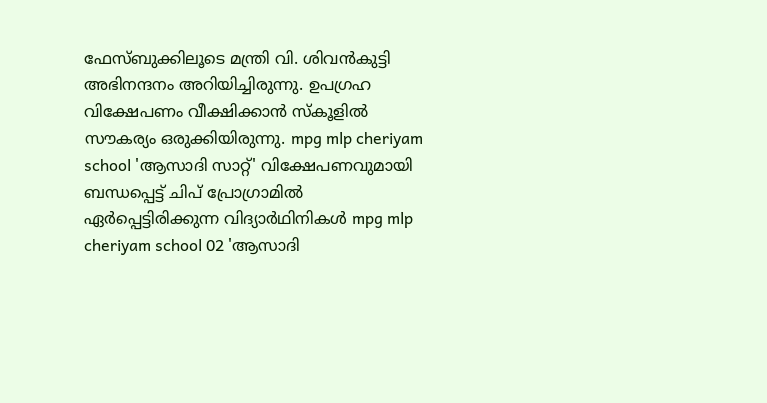ഫേസ്ബുക്കിലൂടെ മന്ത്രി വി. ശിവൻകുട്ടി അഭിനന്ദനം അറിയിച്ചിരുന്നു. ഉപഗ്രഹ വിക്ഷേപണം വീക്ഷിക്കാൻ സ്കൂളിൽ സൗകര്യം ഒരുക്കിയിരുന്നു. mpg mlp cheriyam school 'ആസാദി സാറ്റ്' വിക്ഷേപണവുമായി ബന്ധപ്പെട്ട് ചിപ് പ്രോഗ്രാമിൽ ഏർപ്പെട്ടിരിക്കുന്ന വിദ്യാർഥിനികൾ mpg mlp cheriyam school 02 'ആസാദി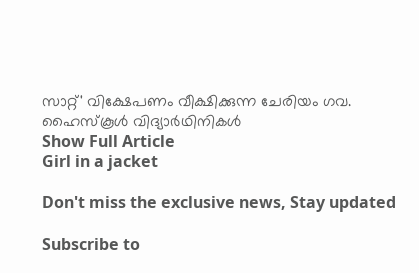സാറ്റ്' വിക്ഷേപണം വീക്ഷിക്കുന്ന ചേരിയം ഗവ. ഹൈസ്കൂൾ വിദ്യാർഥിനികൾ
Show Full Article
Girl in a jacket

Don't miss the exclusive news, Stay updated

Subscribe to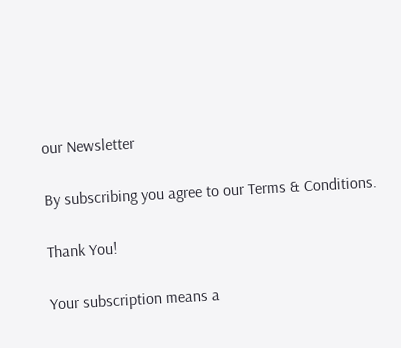our Newsletter

By subscribing you agree to our Terms & Conditions.

Thank You!

Your subscription means a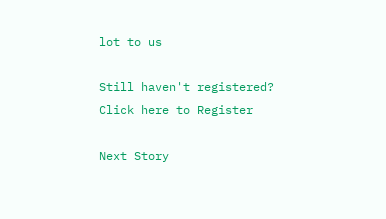lot to us

Still haven't registered? Click here to Register

Next Story